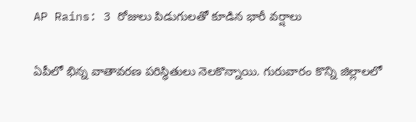AP Rains: 3 రోజులు పిడుగులతో కూడిన భారీ వర్షాలు

ఏపీలో భిన్న వాతావరణ పరిస్థితులు నెలకొన్నాయి. గురువారం కొన్ని జిల్లాలలో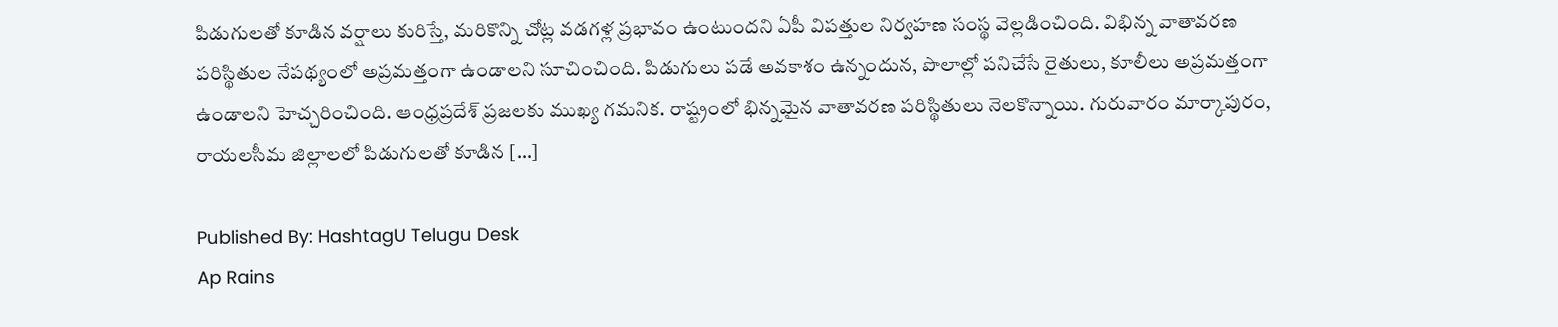పిడుగులతో కూడిన వర్షాలు కురిస్తే, మరికొన్ని చోట్ల వడగళ్ల ప్రభావం ఉంటుందని ఏపీ విపత్తుల నిర్వహణ సంస్థ వెల్లడించింది. విభిన్న వాతావరణ పరిస్థితుల నేపథ్యంలో అప్రమత్తంగా ఉండాలని సూచించింది. పిడుగులు పడే అవకాశం ఉన్నందున, పొలాల్లో పనిచేసే రైతులు, కూలీలు అప్రమత్తంగా ఉండాలని హెచ్చరించింది. ఆంధ్రప్రదేశ్ ప్రజలకు ముఖ్య గమనిక. రాష్ట్రంలో భిన్నమైన వాతావరణ పరిస్థితులు నెలకొన్నాయి. గురువారం మార్కాపురం, రాయలసీమ జిల్లాలలో పిడుగులతో కూడిన […]

Published By: HashtagU Telugu Desk
Ap Rains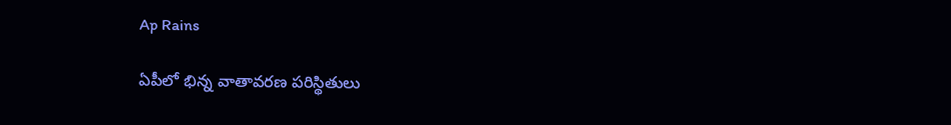Ap Rains

ఏపీలో భిన్న వాతావరణ పరిస్థితులు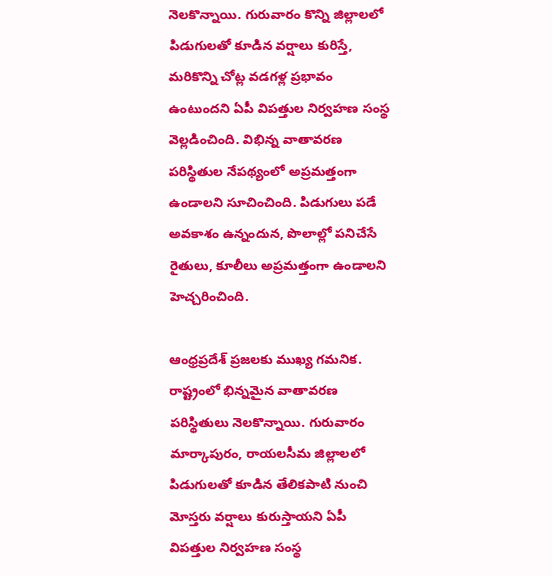నెలకొన్నాయి. గురువారం కొన్ని జిల్లాలలో పిడుగులతో కూడిన వర్షాలు కురిస్తే, మరికొన్ని చోట్ల వడగళ్ల ప్రభావం ఉంటుందని ఏపీ విపత్తుల నిర్వహణ సంస్థ వెల్లడించింది. విభిన్న వాతావరణ పరిస్థితుల నేపథ్యంలో అప్రమత్తంగా ఉండాలని సూచించింది. పిడుగులు పడే అవకాశం ఉన్నందున, పొలాల్లో పనిచేసే రైతులు, కూలీలు అప్రమత్తంగా ఉండాలని హెచ్చరించింది.

ఆంధ్రప్రదేశ్ ప్రజలకు ముఖ్య గమనిక. రాష్ట్రంలో భిన్నమైన వాతావరణ పరిస్థితులు నెలకొన్నాయి. గురువారం మార్కాపురం, రాయలసీమ జిల్లాలలో పిడుగులతో కూడిన తేలికపాటి నుంచి మోస్తరు వర్షాలు కురుస్తాయని ఏపీ విపత్తుల నిర్వహణ సంస్థ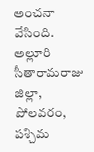అంచనా వేసింది. అల్లూరి సీతారామరాజు జిల్లా, పోలవరం, పశ్చిమ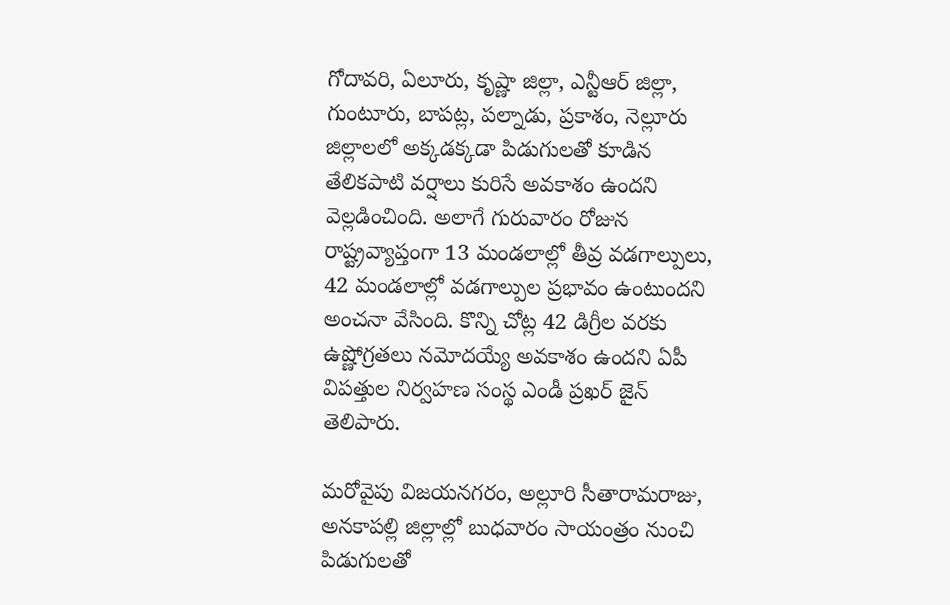గోదావరి, ఏలూరు, కృష్ణా జిల్లా, ఎన్టీఆర్ జిల్లా, గుంటూరు, బాపట్ల, పల్నాడు, ప్రకాశం, నెల్లూరు జిల్లాలలో అక్కడక్కడా పిడుగులతో కూడిన తేలికపాటి వర్షాలు కురిసే అవకాశం ఉందని వెల్లడించింది. అలాగే గురువారం రోజున రాష్ట్రవ్యాప్తంగా 13 మండలాల్లో తీవ్ర వడగాల్పులు, 42 మండలాల్లో వడగాల్పుల ప్రభావం ఉంటుందని అంచనా వేసింది. కొన్ని చోట్ల 42 డిగ్రీల వరకు ఉష్ణోగ్రతలు నమోదయ్యే అవకాశం ఉందని ఏపీ విపత్తుల నిర్వహణ సంస్థ ఎండీ ప్రఖర్ జైన్ తెలిపారు.

మరోవైపు విజయనగరం, అల్లూరి సీతారామరాజు, అనకాపల్లి జిల్లాల్లో బుధవారం సాయంత్రం నుంచి పిడుగులతో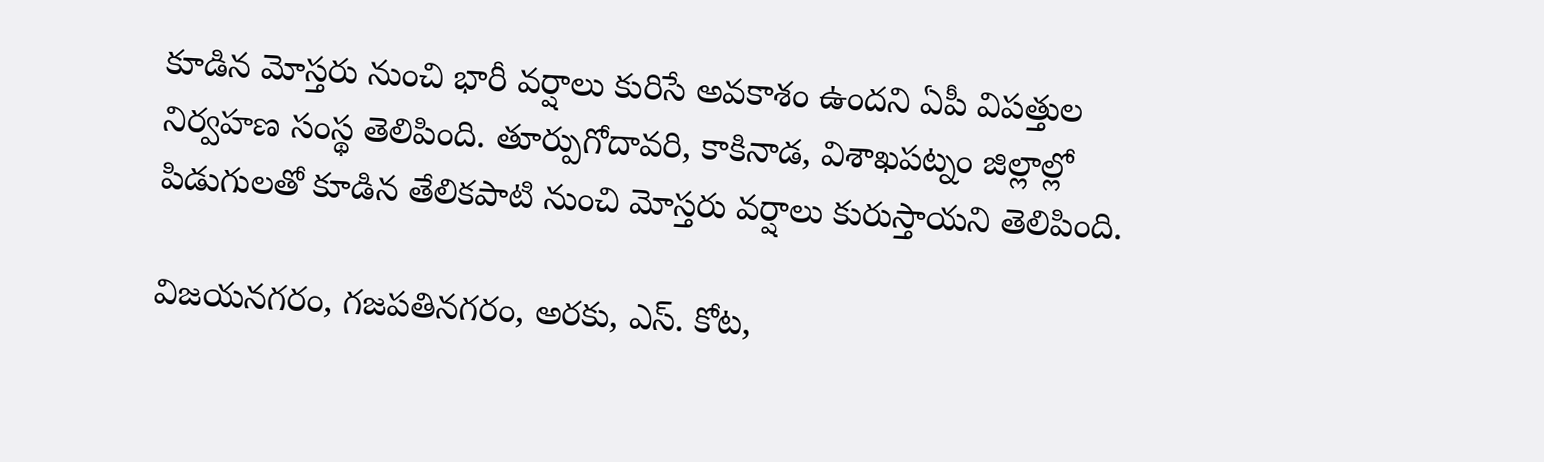కూడిన మోస్తరు నుంచి భారీ వర్షాలు కురిసే అవకాశం ఉందని ఏపీ విపత్తుల నిర్వహణ సంస్థ తెలిపింది. తూర్పుగోదావరి, కాకినాడ, విశాఖపట్నం జిల్లాల్లో పిడుగులతో కూడిన తేలికపాటి నుంచి మోస్తరు వర్షాలు కురుస్తాయని తెలిపింది.

విజయనగరం, గజపతినగరం, అరకు, ఎస్. కోట,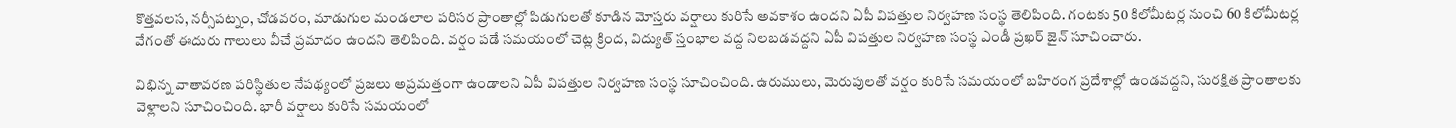కొత్తవలస, నర్సీపట్నం, చోడవరం, మాడుగుల మండలాల పరిసర ప్రాంతాల్లో పిడుగులతో కూడిన మోస్తరు వర్షాలు కురిసే అవకాశం ఉందని ఏపీ విపత్తుల నిర్వహణ సంస్థ తెలిపింది. గంటకు 50 కిలోమీటర్ల నుంచి 60 కిలోమీటర్ల వేగంతో ఈదురు గాలులు వీచే ప్రమాదం ఉందని తెలిపింది. వర్షం పడే సమయంలో చెట్ల క్రింద, విద్యుత్ స్తంభాల వద్ద నిలబడవద్దని ఏపీ విపత్తుల నిర్వహణ సంస్థ ఎండీ ప్రఖర్ జైన్ సూచించారు.

విభిన్న వాతావరణ పరిస్థితుల నేపథ్యంలో ప్రజలు అప్రమత్తంగా ఉండాలని ఏపీ విపత్తుల నిర్వహణ సంస్థ సూచించింది. ఉరుములు, మెరుపులతో వర్షం కురిసే సమయంలో బహిరంగ ప్రదేశాల్లో ఉండవద్దని, సురక్షిత ప్రాంతాలకు వెళ్లాలని సూచించింది. భారీ వర్షాలు కురిసే సమయంలో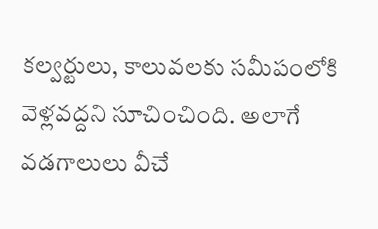కల్వర్టులు, కాలువలకు సమీపంలోకి వెళ్లవద్దని సూచించింది. అలాగే వడగాలులు వీచే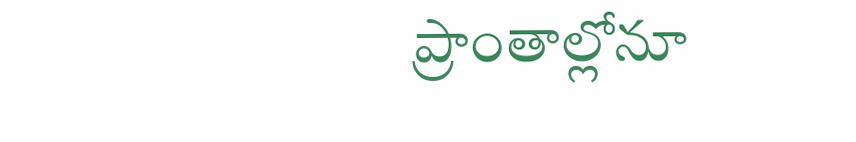ప్రాంతాల్లోనూ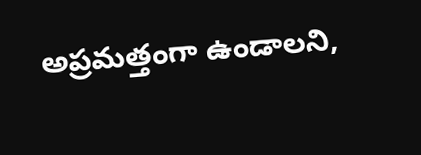అప్రమత్తంగా ఉండాలని,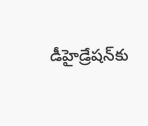డీహైడ్రేషన్‌కు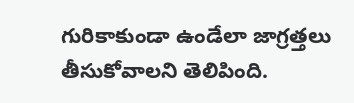గురికాకుండా ఉండేలా జాగ్రత్తలు తీసుకోవాలని తెలిపింది.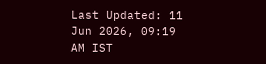Last Updated: 11 Jun 2026, 09:19 AM IST